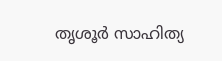തൃശൂർ സാഹിത്യ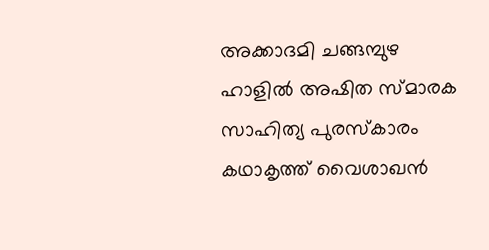അക്കാദമി ചങ്ങമ്പുഴ ഹാളിൽ അഷിത സ്മാരക സാഹിത്യ പുരസ്കാരം കഥാകൃത്ത് വൈശാഖൻ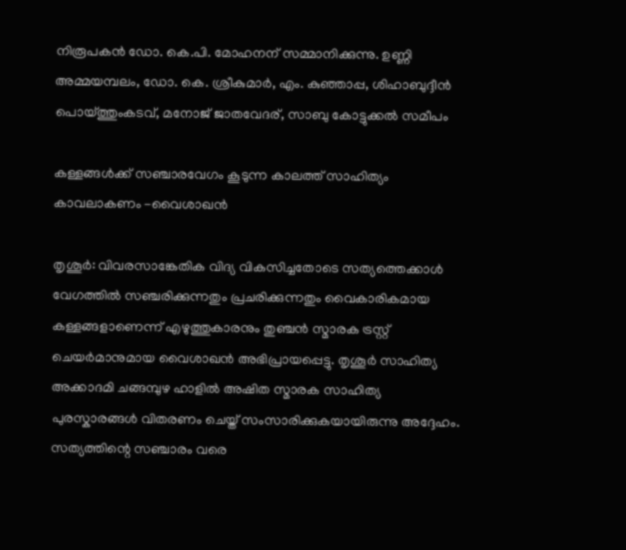നിരൂപകൻ ഡോ. കെ.പി. മോഹനന് സമ്മാനിക്കുന്നു. ഉണ്ണി അമ്മയമ്പലം, ഡോ. കെ. ശ്രീകുമാർ, എം. കുഞ്ഞാപ്പ, ശിഹാബുദ്ദീൻ പൊയ്ത്തുംകടവ്, മനോജ് ജാതവേദര്, സാബു കോട്ടുക്കൽ സമീപം

കള്ളങ്ങൾക്ക് സഞ്ചാരവേഗം കൂടുന്ന കാലത്ത് സാഹിത്യം കാവലാകണം -വൈശാഖൻ

തൃശൂർ: വിവരസാങ്കേതിക വിദ്യ വികസിച്ചതോടെ സത്യത്തെക്കാൾ വേഗത്തിൽ സഞ്ചരിക്കുന്നതും പ്രചരിക്കുന്നതും വൈകാരികമായ കള്ളങ്ങളാണെന്ന് എഴുത്തുകാരനും തുഞ്ചൻ സ്മാരക ട്രസ്റ്റ് ചെയർമാനുമായ വൈശാഖൻ അഭിപ്രായപ്പെട്ടു. തൃശൂർ സാഹിത്യ അക്കാദമി ചങ്ങമ്പുഴ ഹാളിൽ അഷിത സ്മാരക സാഹിത്യ പുരസ്കാരങ്ങൾ വിതരണം ചെയ്ത് സംസാരിക്കുകയായിരുന്നു അദ്ദേഹം. സത്യത്തിന്റെ സഞ്ചാരം വരെ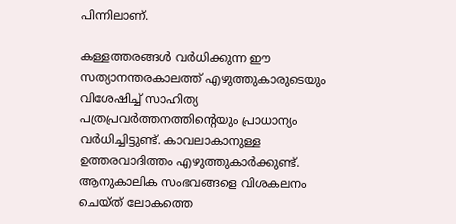പിന്നിലാണ്.

കള്ളത്തരങ്ങൾ വർധിക്കുന്ന ഈ സത്യാനന്തരകാലത്ത് എഴുത്തുകാരുടെയും വിശേഷിച്ച് സാഹിത്യ പത്രപ്രവർത്തനത്തിന്റെയും പ്രാധാന്യം വർധിച്ചിട്ടുണ്ട്. കാവലാകാനുള്ള ഉത്തരവാദിത്തം എഴുത്തുകാർക്കുണ്ട്. ആനുകാലിക സംഭവങ്ങളെ വിശകലനം ചെയ്ത് ലോകത്തെ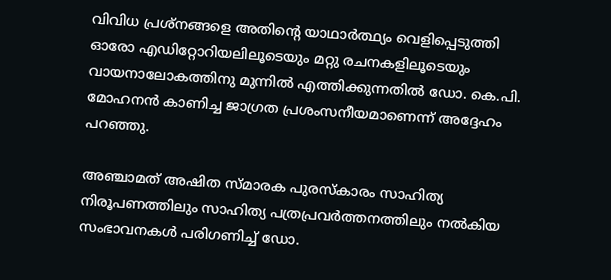വിവിധ പ്രശ്നങ്ങളെ അതിൻ്റെ യാഥാർത്ഥ്യം വെളിപ്പെടുത്തി ഓരോ എഡിറ്റോറിയലിലൂടെയും മറ്റു രചനകളിലൂടെയും വായനാലോകത്തിനു മുന്നിൽ എത്തിക്കുന്നതിൽ ഡോ. കെ.പി. മോഹനൻ കാണിച്ച ജാഗ്രത പ്രശംസനീയമാണെന്ന് അദ്ദേഹം പറഞ്ഞു.

അഞ്ചാമത് അഷിത സ്മാരക പുരസ്കാരം സാഹിത്യ നിരൂപണത്തിലും സാഹിത്യ പത്രപ്രവർത്തനത്തിലും നൽകിയ സംഭാവനകൾ പരിഗണിച്ച് ഡോ.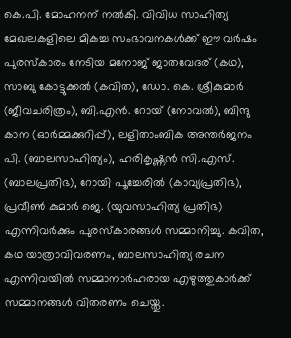കെ.പി. മോഹനന് നൽകി. വിവിധ സാഹിത്യ മേഖലകളിലെ മികച്ച സംഭാവനകൾക്ക് ഈ വർഷം പുരസ്‌കാരം നേടിയ മനോജ് ജാതവേദര് (കഥ), സാബു കോട്ടുക്കൽ (കവിത), ഡോ. കെ. ശ്രീകുമാർ (ജീവചരിത്രം), ബി.എൻ. റോയ് (നോവൽ), ബിന്ദു കാന (ഓർമ്മക്കുറിപ്പ്), ലളിതാംബിക അന്തർജനം പി. (ബാലസാഹിത്യം), ഹരികൃഷ്ണൻ സി.എസ്. (ബാലപ്രതിഭ), റോയി പൂച്ചേരിൽ (കാവ്യപ്രതിഭ), പ്രവീൺ കുമാർ ജെ. (യുവസാഹിത്യ പ്രതിഭ) എന്നിവർക്കും പുരസ്കാരങ്ങൾ സമ്മാനിച്ചു. കവിത, കഥ യാത്രാവിവരണം, ബാലസാഹിത്യ രചന എന്നിവയിൽ സമ്മാനാർഹരായ എഴുത്തുകാർക്ക് സമ്മാനങ്ങൾ വിതരണം ചെയ്തു.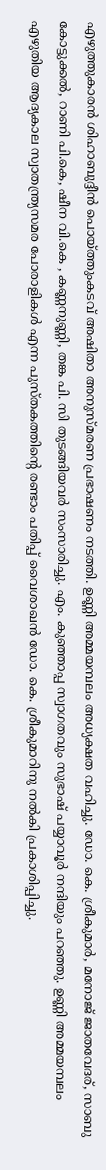എഴുത്തുകാരൻ ശിഹാബുദ്ദീൻ പൊയ്ത്തുംകടവ് അഷിതാ അനുസ്മരണ പ്രഭാഷണം നടത്തി. ഉണ്ണി അമ്മയമ്പലം അധ്യക്ഷത വഹിച്ചു. ഡോ. കെ. ശ്രീകുമാർ, മനോജ് ജാതവേദര്, സാബു കോട്ടുക്കൽ, റാണി പി.കെ, ഷീന വി.കെ , കണ്ണനുണ്ണി, തങ്ക പി. സി തുടങ്ങിയവർ സംസാരിച്ചു. എം. കുഞ്ഞാപ്പ സ്വാഗതവും സുഭാഷ് പയ്യാവൂർ നന്ദിയും പറഞ്ഞു. ഉണ്ണി അമ്മയമ്പലം എഴുതിയ ആദ്യകാല സ്വാതന്ത്ര്യസമര പോരാളികൾ എന്ന പുസ്തകത്തിന്റെ രണ്ടാം പതിപ്പ് വൈശാഖൻ ഡോ. കെ. ശ്രീകുമാറിനു നൽകി പ്രകാശിപ്പിച്ചു.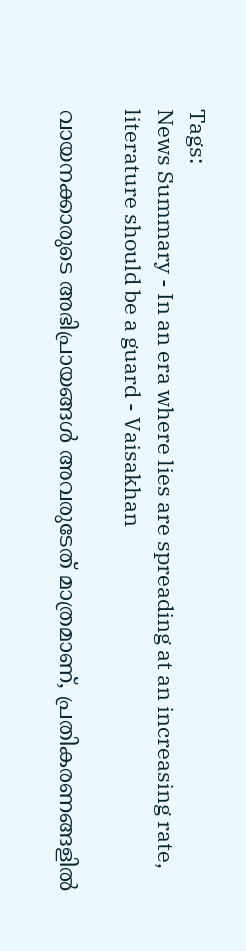Tags:
News Summary - In an era where lies are spreading at an increasing rate, literature should be a guard - Vaisakhan

വായനക്കാരുടെ അഭിപ്രായങ്ങള്‍ അവരുടേത് മാത്രമാണ്, പ്രതികരണങ്ങളിൽ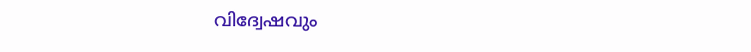വിദ്വേഷവും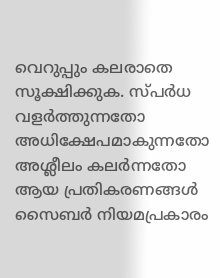വെറുപ്പും കലരാതെ സൂക്ഷിക്കുക. സ്പർധ വളർത്തുന്നതോ അധിക്ഷേപമാകുന്നതോ അശ്ലീലം കലർന്നതോ ആയ പ്രതികരണങ്ങൾ സൈബർ നിയമപ്രകാരം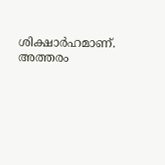ശിക്ഷാർഹമാണ്. അത്തരം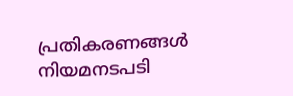പ്രതികരണങ്ങൾ നിയമനടപടി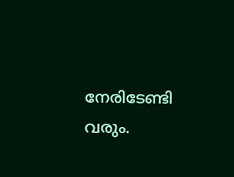നേരിടേണ്ടി വരും.